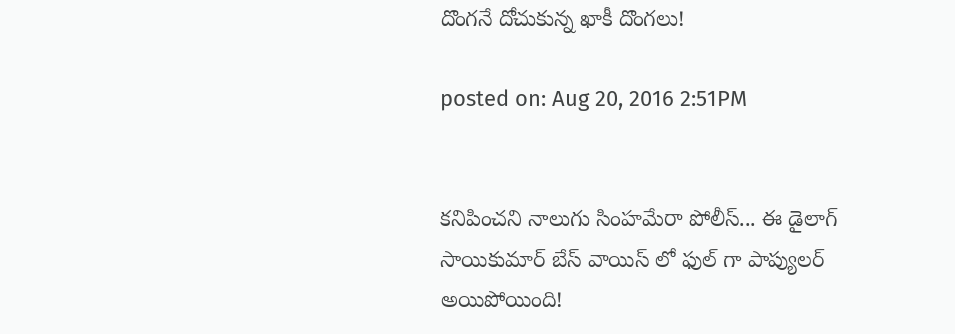దొంగనే దోచుకున్న ఖాకీ దొంగలు!

posted on: Aug 20, 2016 2:51PM


కనిపించని నాలుగు సింహమేరా పోలీస్... ఈ డైలాగ్ సాయికుమార్ బేస్ వాయిస్ లో ఫుల్ గా పాప్యులర్ అయిపోయింది!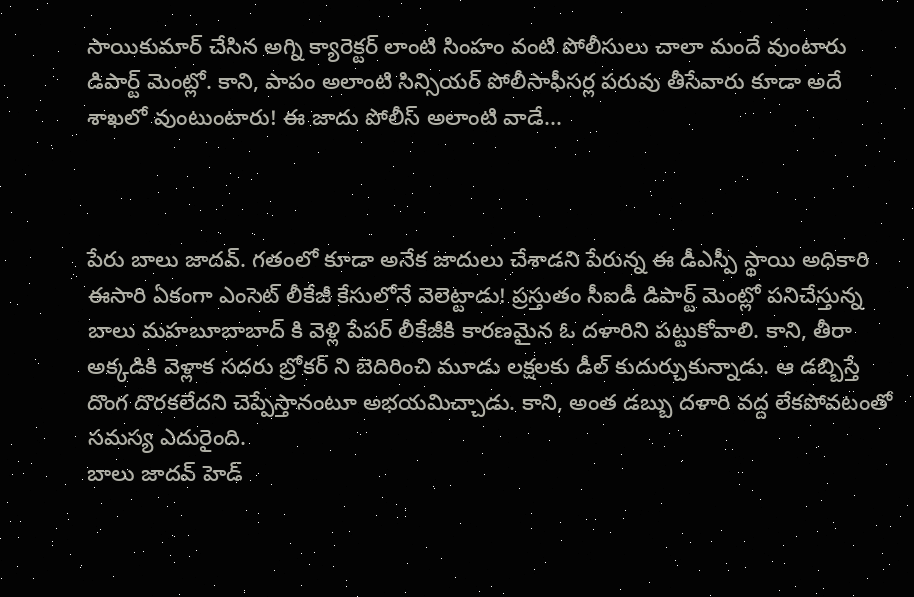సాయికుమార్ చేసిన అగ్ని క్యారెక్టర్ లాంటి సింహం వంటి పోలీసులు చాలా మందే వుంటారు డిపార్ట్ మెంట్లో. కాని, పాపం అలాంటి సిన్సియర్ పోలీసాఫీసర్ల పరువు తీసేవారు కూడా అదే శాఖలో వుంటుంటారు! ఈ జాదు పోలీస్ అలాంటి వాడే...



పేరు బాలు జాదవ్. గతంలో కూడా అనేక జాదులు చేశాడని పేరున్న ఈ డీఎస్పీ స్థాయి అధికారి ఈసారి ఏకంగా ఎంసెట్ లీకేజీ కేసులోనే వెలెట్టాడు! ప్రస్తుతం సీఐడీ డిపార్ట్ మెంట్లో పనిచేస్తున్న బాలు మహబూబాబాద్ కి వెళ్లి పేపర్ లీకేజీకి కారణమైన ఓ దళారిని పట్టుకోవాలి. కాని, తీరా అక్కడికి వెళ్లాక సదరు బ్రోకర్ ని బెదిరించి మూడు లక్షలకు డీల్ కుదుర్చుకున్నాడు. ఆ డబ్బిస్తే దొంగ దొరకలేదని చెప్పేస్తానంటూ అభయమిచ్చాడు. కాని, అంత డబ్బు దళారి వద్ద లేకపోవటంతో సమస్య ఎదురైంది.
బాలు జాదవ్ హెడ్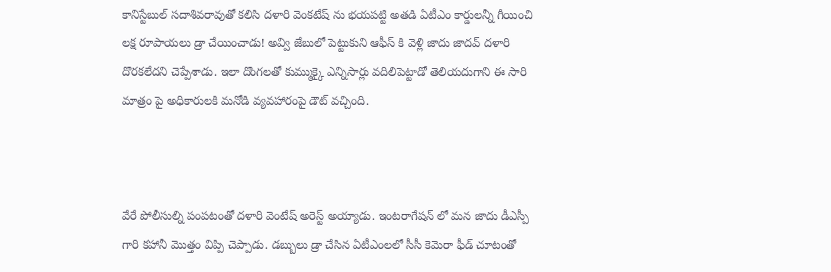కానిస్టేబుల్ సదాశివరావుతో కలిసి దళారి వెంకటేష్ ను భయపట్టి అతడి ఏటీఎం కార్డులన్నీ గీయించి లక్ష రూపాయలు డ్రా చేయించాడు! అవ్వి జేబులో పెట్టుకుని ఆఫీస్ కి వెళ్లి జాదు జాదవ్ దళారి దొరకలేదని చెప్పేశాడు. ఇలా దొంగలతో కుమ్ముక్కై ఎన్నిసార్లు వదిలిపెట్టాడో తెలియదుగాని ఈ సారి మాత్రం పై అధికారులకి మనోడి వ్యవహారంపై డౌట్ వచ్చింది.



వేరే పోలీసుల్ని పంపటంతో దళారి వెంటేష్ అరెస్ట్ అయ్యాడు. ఇంటరాగేషన్ లో మన జాదు డీఎస్పీ గారి కహానీ మొత్తం విప్పి చెప్పాడు. డబ్బులు డ్రా చేసిన ఏటీఎంలలో సీసీ కెమెరా ఫీడ్ చూటంతో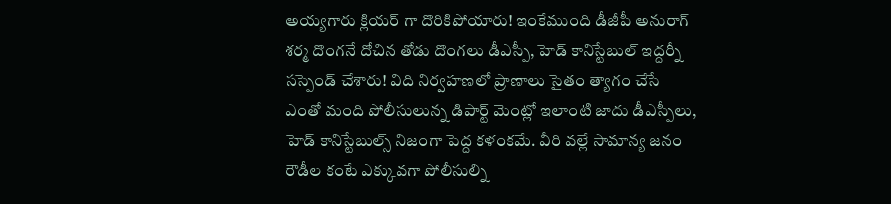అయ్యగారు క్లియర్ గా దొరికిపోయారు! ఇంకేముంది డీజీపీ అనురాగ్ శర్మ దొంగనే దోచిన తోడు దొంగలు డీఎస్పీ, హెడ్ కానిస్టేబుల్ ఇద్దర్నీ సస్పెండ్ చేశారు! విది నిర్వహణలో ప్రాణాలు సైతం త్యాగం చేసే ఎంతో మంది పోలీసులున్న డిపార్ట్ మెంట్లో ఇలాంటి జాదు డీఎస్పీలు, హెడ్ కానిస్టేబుల్స్ నిజంగా పెద్ద కళంకమే. వీరి వల్లే సామాన్య జనం రౌడీల కంటే ఎక్కువగా పోలీసుల్ని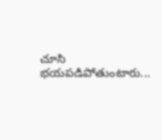చూసి భయపడిపోతుంటారు...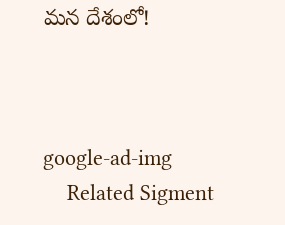మన దేశంలో!



google-ad-img
    Related Sigment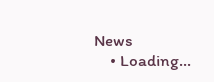News
    • Loading...